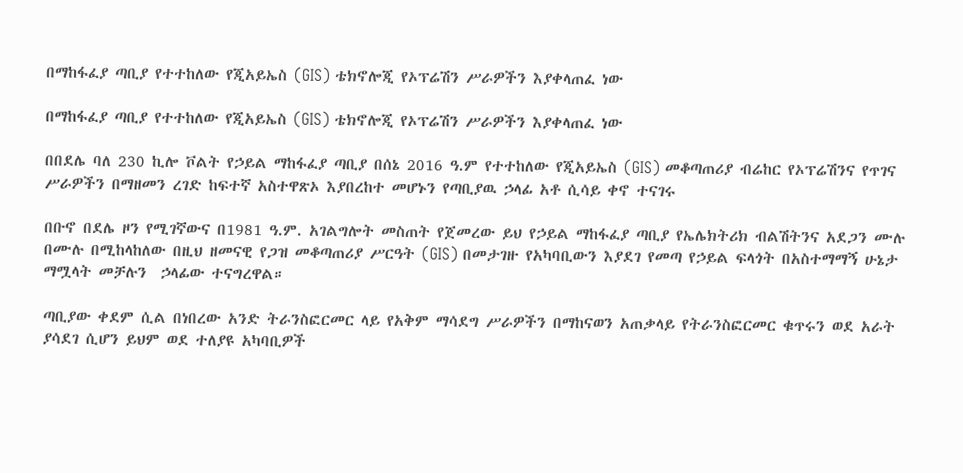በማከፋፈያ ጣቢያ የተተከለው የጂአይኤስ (GIS) ቴክኖሎጂ የኦፕሬሽን ሥራዎችን እያቀላጠፈ ነው

በማከፋፈያ ጣቢያ የተተከለው የጂአይኤስ (GIS) ቴክኖሎጂ የኦፕሬሽን ሥራዎችን እያቀላጠፈ ነው

በበደሌ ባለ 230 ኪሎ ቮልት የኃይል ማከፋፈያ ጣቢያ በሰኔ 2016 ዓ.ም የተተከለው የጂአይኤስ (GIS) መቆጣጠሪያ ብሬከር የኦፕሬሽንና የጥገና ሥራዎችን በማዘመን ረገድ ከፍተኛ አስተዋጽኦ እያበረከተ መሆኑን የጣቢያዉ ኃላፊ አቶ ሲሳይ ቀኖ ተናገሩ

በቡኖ በደሌ ዞን የሚገኛውና በ1981 ዓ.ም. አገልግሎት መስጠት የጀመረው ይህ የኃይል ማከፋፈያ ጣቢያ የኤሌክትሪክ ብልሽትንና አደጋን ሙሉ በሙሉ በሚከላከለው በዚህ ዘመናዊ የጋዝ መቆጣጠሪያ ሥርዓት (GIS) በመታገዙ የአካባቢውን እያደገ የመጣ የኃይል ፍላጎት በአስተማማኝ ሁኔታ ማሟላት መቻሉን  ኃላፊው ተናግረዋል።

ጣቢያው ቀደም ሲል በነበረው አንድ ትራንስፎርመር ላይ የአቅም ማሳደግ ሥራዎችን በማከናወን አጠቃላይ የትራንስፎርመር ቁጥሩን ወደ አራት ያሳደገ ሲሆን ይህም ወደ ተለያዩ አካባቢዎች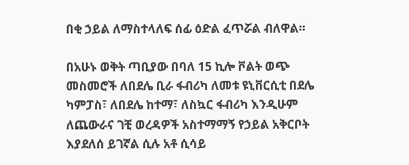በቂ ኃይል ለማስተላለፍ ሰፊ ዕድል ፈጥሯል ብለዋል።

በአሁኑ ወቅት ጣቢያው በባለ 15 ኪሎ ቮልት ወጭ መስመሮች ለበደሌ ቢራ ፋብሪካ ለመቱ ዩኒቨርሲቲ በደሌ ካምፓስ፣ ለበደሌ ከተማ፣ ለስኳር ፋብሪካ እንዲሁም ለጨውራና ገቺ ወረዳዎች አስተማማኝ የኃይል አቅርቦት እያደለሰ ይገኛል ሲሉ አቶ ሲሳይ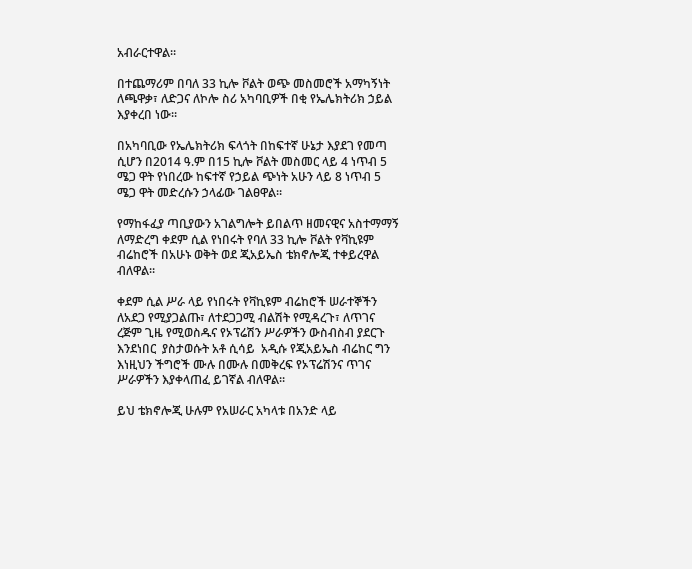አብራርተዋል።

በተጨማሪም በባለ 33 ኪሎ ቮልት ወጭ መስመሮች አማካኝነት ለጫዋቃ፣ ለድጋና ለኮሎ ስሪ አካባቢዎች በቂ የኤሌክትሪክ ኃይል እያቀረበ ነው።

በአካባቢው የኤሌክትሪክ ፍላጎት በከፍተኛ ሁኔታ እያደገ የመጣ ሲሆን በ2014 ዓ.ም በ15 ኪሎ ቮልት መስመር ላይ 4 ነጥብ 5 ሜጋ ዋት የነበረው ከፍተኛ የኃይል ጭነት አሁን ላይ 8 ነጥብ 5 ሜጋ ዋት መድረሱን ኃላፊው ገልፀዋል።

የማከፋፈያ ጣቢያውን አገልግሎት ይበልጥ ዘመናዊና አስተማማኝ ለማድረግ ቀደም ሲል የነበሩት የባለ 33 ኪሎ ቮልት የቫኪዩም ብሬከሮች በአሁኑ ወቅት ወደ ጂአይኤስ ቴክኖሎጂ ተቀይረዋል ብለዋል።

ቀደም ሲል ሥራ ላይ የነበሩት የቫኪዩም ብሬከሮች ሠራተኞችን ለአደጋ የሚያጋልጡ፣ ለተደጋጋሚ ብልሽት የሚዳረጉ፣ ለጥገና ረጅም ጊዜ የሚወስዱና የኦፕሬሽን ሥራዎችን ውስብስብ ያደርጉ እንደነበር  ያስታወሱት አቶ ሲሳይ  አዲሱ የጂአይኤስ ብሬከር ግን እነዚህን ችግሮች ሙሉ በሙሉ በመቅረፍ የኦፕሬሽንና ጥገና ሥራዎችን እያቀላጠፈ ይገኛል ብለዋል።

ይህ ቴክኖሎጂ ሁሉም የአሠራር አካላቱ በአንድ ላይ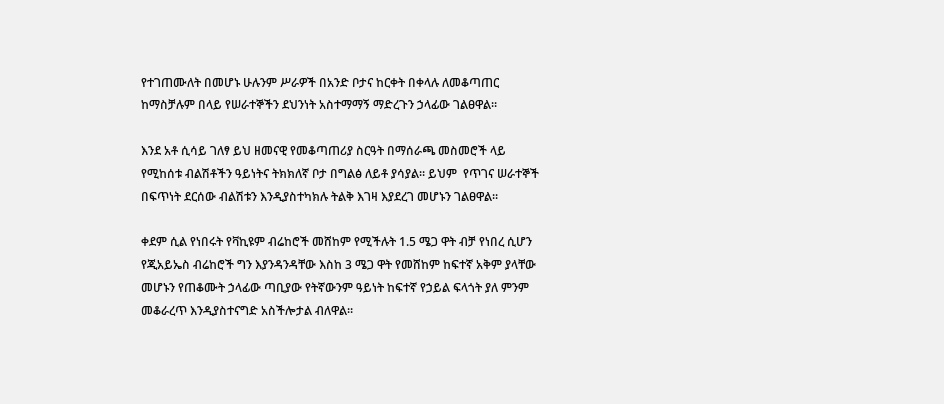የተገጠሙለት በመሆኑ ሁሉንም ሥራዎች በአንድ ቦታና ከርቀት በቀላሉ ለመቆጣጠር ከማስቻሉም በላይ የሠራተኞችን ደህንነት አስተማማኝ ማድረጉን ኃላፊው ገልፀዋል።

እንደ አቶ ሲሳይ ገለፃ ይህ ዘመናዊ የመቆጣጠሪያ ስርዓት በማሰራጫ መስመሮች ላይ የሚከሰቱ ብልሽቶችን ዓይነትና ትክክለኛ ቦታ በግልፅ ለይቶ ያሳያል። ይህም  የጥገና ሠራተኞች በፍጥነት ደርሰው ብልሽቱን እንዲያስተካክሉ ትልቅ እገዛ እያደረገ መሆኑን ገልፀዋል።

ቀደም ሲል የነበሩት የቫኪዩም ብሬከሮች መሸከም የሚችሉት 1.5 ሜጋ ዋት ብቻ የነበረ ሲሆን የጂአይኤስ ብሬከሮች ግን እያንዳንዳቸው እስከ 3 ሜጋ ዋት የመሸከም ከፍተኛ አቅም ያላቸው መሆኑን የጠቆሙት ኃላፊው ጣቢያው የትኛውንም ዓይነት ከፍተኛ የኃይል ፍላጎት ያለ ምንም መቆራረጥ እንዲያስተናግድ አስችሎታል ብለዋል።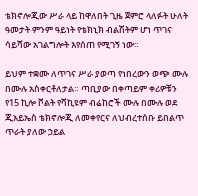ቴክኖሎጂው ሥራ ላይ ከዋለበት ጊዜ ጀምሮ ላለፉት ሁለት ዓመታት ምንም ዓይነት የቴክኒክ ብልሽትም ሆነ ጥገና ሳይሻው አገልግሎት እየሰጠ የሚገኝ ነው።

ይህም ተቋሙ ለጥገና ሥራ ያወጣ የነበረውን ወጭ ሙሉ በሙሉ አስቀርቶለታል። ጣቢያው በቀጣይም ቀሪዎቹን የ15 ኪሎ ቮልት የቫኪዩም ብሬከሮች ሙሉ በሙሉ ወደ ጂአይኤስ ቴክኖሎጂ ለመቀየርና ለህብረተሰቡ ይበልጥ ጥራት ያለው ኃይል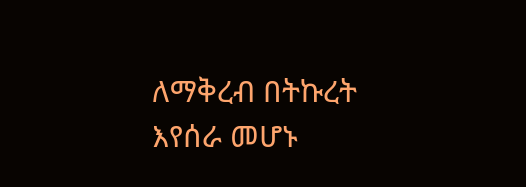ለማቅረብ በትኩረት እየሰራ መሆኑ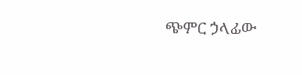ጭምር ኃላፊው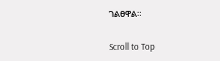ገልፀዋል።

Scroll to Top